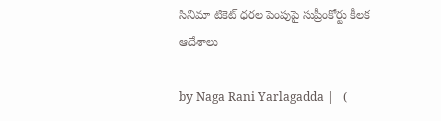సినిమా టికెట్ ధరల పెంపుపై సుప్రీంకోర్టు కీలక ఆదేశాలు

by Naga Rani Yarlagadda |   (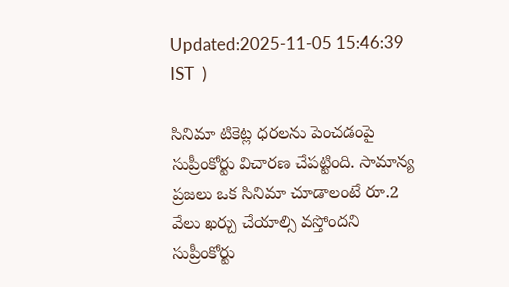Updated:2025-11-05 15:46:39  IST  )

సినిమా టికెట్ల ధరలను పెంచడంపై సుప్రీంకోర్టు విచారణ చేపట్టింది. సామాన్య ప్రజలు ఒక సినిమా చూడాలంటే రూ.2 వేలు ఖర్చు చేయాల్సి వస్తోందని సుప్రీంకోర్టు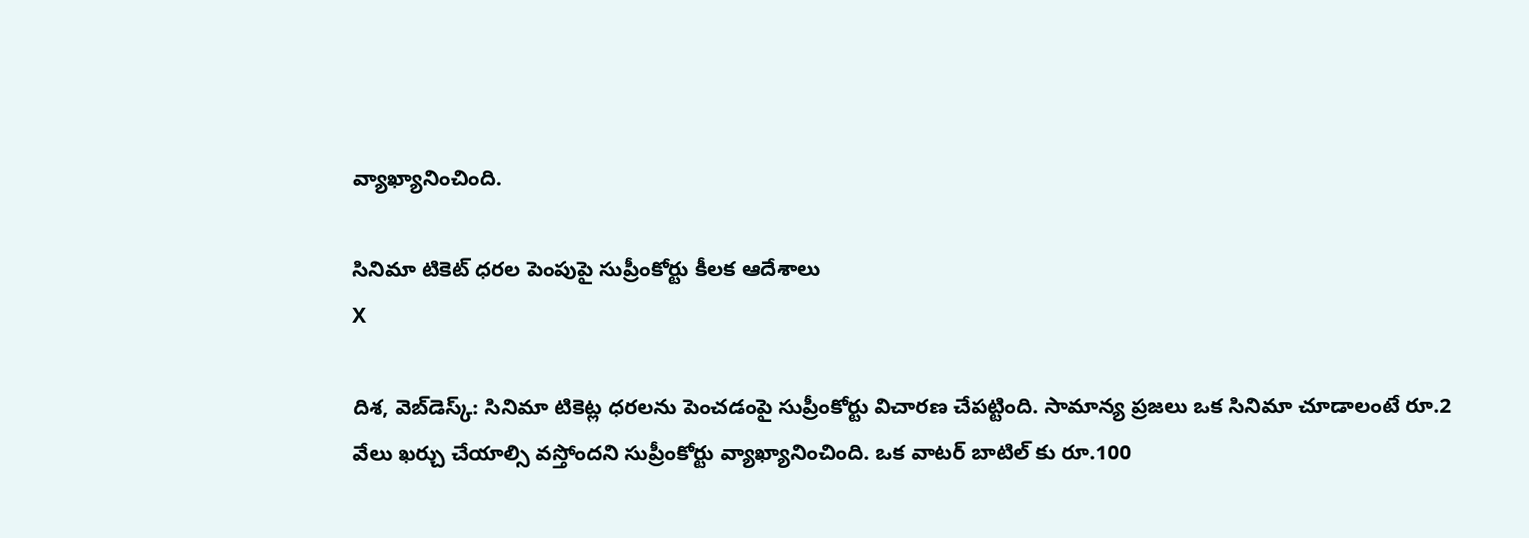వ్యాఖ్యానించింది.

సినిమా టికెట్ ధరల పెంపుపై సుప్రీంకోర్టు కీలక ఆదేశాలు
X

దిశ, వెబ్‌డెస్క్: సినిమా టికెట్ల ధరలను పెంచడంపై సుప్రీంకోర్టు విచారణ చేపట్టింది. సామాన్య ప్రజలు ఒక సినిమా చూడాలంటే రూ.2 వేలు ఖర్చు చేయాల్సి వస్తోందని సుప్రీంకోర్టు వ్యాఖ్యానించింది. ఒక వాటర్ బాటిల్ కు రూ.100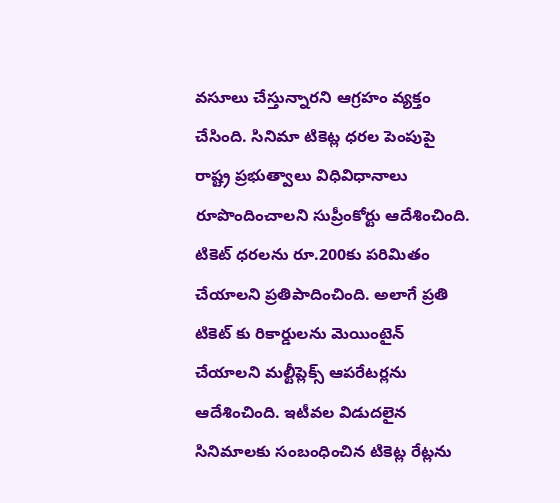వసూలు చేస్తున్నారని ఆగ్రహం వ్యక్తం చేసింది. సినిమా టికెట్ల ధరల పెంపుపై రాష్ట్ర ప్రభుత్వాలు విధివిధానాలు రూపొందించాలని సుప్రీంకోర్టు ఆదేశించింది. టికెట్ ధరలను రూ.200కు పరిమితం చేయాలని ప్రతిపాదించింది. అలాగే ప్రతి టికెట్ కు రికార్డులను మెయింటైన్ చేయాలని మల్టీప్లెక్స్ ఆపరేటర్లను ఆదేశించింది. ఇటీవల విడుదలైన సినిమాలకు సంబంధించిన టికెట్ల రేట్లను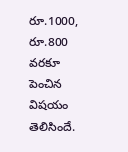రూ.1000, రూ.800 వరకూ పెంచిన విషయం తెలిసిందే.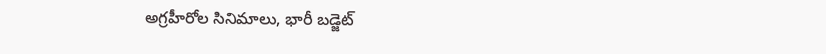అగ్రహీరోల సినిమాలు, భారీ బడ్జెట్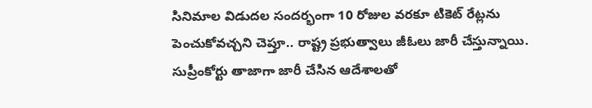సినిమాల విడుదల సందర్భంగా 10 రోజుల వరకూ టికెట్ రేట్లను పెంచుకోవచ్చని చెప్తూ.. రాష్ట్ర ప్రభుత్వాలు జీఓలు జారీ చేస్తున్నాయి. సుప్రీంకోర్టు తాజాగా జారీ చేసిన ఆదేశాలతో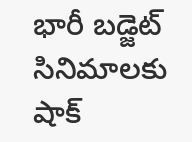భారీ బడ్జెట్ సినిమాలకు షాక్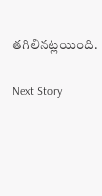తగిలినట్లయింది.

Next Story